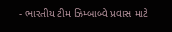- ભારતીય ટીમ ઝિમ્બાબ્વે પ્રવાસ માટે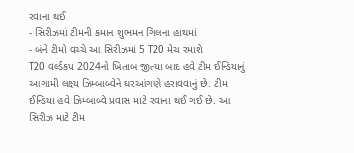રવાના થઈ
- સિરીઝમાં ટીમની કમાન શુભમન ગિલના હાથમાં
- બંને ટીમો વચ્ચે આ સિરીઝમાં 5 T20 મેચ રમાશે
T20 વર્લ્ડકપ 2024નો ખિતાબ જીત્યા બાદ હવે ટીમ ઈન્ડિયાનું આગામી લક્ષ્ય ઝિમ્બાબ્વેને ઘરઆંગણે હરાવવાનું છે. ટીમ ઈન્ડિયા હવે ઝિમ્બાબ્વે પ્રવાસ માટે રવાના થઈ ગઈ છે. આ સિરીઝ માટે ટીમ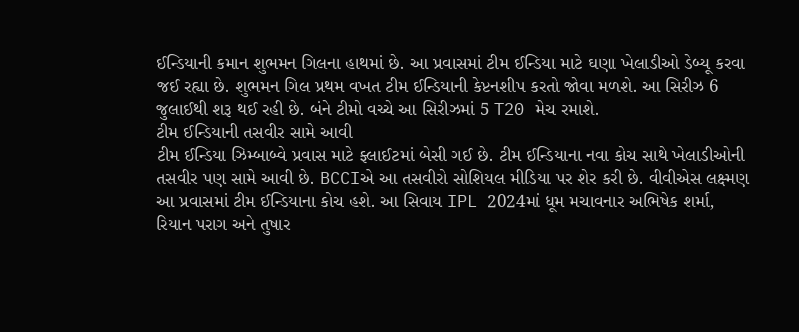ઈન્ડિયાની કમાન શુભમન ગિલના હાથમાં છે. આ પ્રવાસમાં ટીમ ઈન્ડિયા માટે ઘણા ખેલાડીઓ ડેબ્યૂ કરવા જઈ રહ્યા છે. શુભમન ગિલ પ્રથમ વખત ટીમ ઈન્ડિયાની કેપ્ટનશીપ કરતો જોવા મળશે. આ સિરીઝ 6 જુલાઈથી શરૂ થઈ રહી છે. બંને ટીમો વચ્ચે આ સિરીઝમાં 5 T20 મેચ રમાશે.
ટીમ ઈન્ડિયાની તસવીર સામે આવી
ટીમ ઈન્ડિયા ઝિમ્બાબ્વે પ્રવાસ માટે ફ્લાઈટમાં બેસી ગઈ છે. ટીમ ઈન્ડિયાના નવા કોચ સાથે ખેલાડીઓની તસવીર પણ સામે આવી છે. BCCIએ આ તસવીરો સોશિયલ મીડિયા પર શેર કરી છે. વીવીએસ લક્ષ્મણ આ પ્રવાસમાં ટીમ ઈન્ડિયાના કોચ હશે. આ સિવાય IPL 2024માં ધૂમ મચાવનાર અભિષેક શર્મા, રિયાન પરાગ અને તુષાર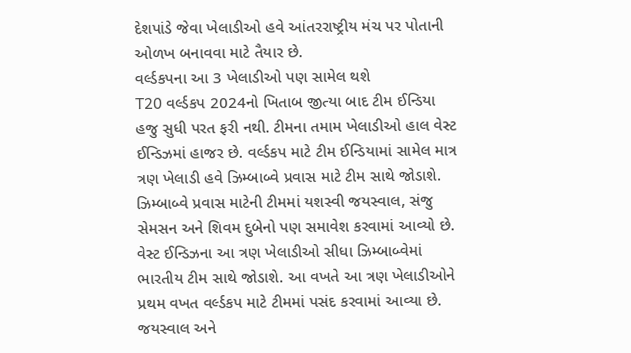દેશપાંડે જેવા ખેલાડીઓ હવે આંતરરાષ્ટ્રીય મંચ પર પોતાની ઓળખ બનાવવા માટે તૈયાર છે.
વર્લ્ડકપના આ 3 ખેલાડીઓ પણ સામેલ થશે
T20 વર્લ્ડકપ 2024નો ખિતાબ જીત્યા બાદ ટીમ ઈન્ડિયા હજુ સુધી પરત ફરી નથી. ટીમના તમામ ખેલાડીઓ હાલ વેસ્ટ ઈન્ડિઝમાં હાજર છે. વર્લ્ડકપ માટે ટીમ ઈન્ડિયામાં સામેલ માત્ર ત્રણ ખેલાડી હવે ઝિમ્બાબ્વે પ્રવાસ માટે ટીમ સાથે જોડાશે. ઝિમ્બાબ્વે પ્રવાસ માટેની ટીમમાં યશસ્વી જયસ્વાલ, સંજુ સેમસન અને શિવમ દુબેનો પણ સમાવેશ કરવામાં આવ્યો છે.
વેસ્ટ ઈન્ડિઝના આ ત્રણ ખેલાડીઓ સીધા ઝિમ્બાબ્વેમાં ભારતીય ટીમ સાથે જોડાશે. આ વખતે આ ત્રણ ખેલાડીઓને પ્રથમ વખત વર્લ્ડકપ માટે ટીમમાં પસંદ કરવામાં આવ્યા છે. જયસ્વાલ અને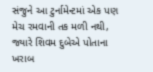સંજુને આ ટુર્નામેન્ટમાં એક પણ મેચ રમવાની તક મળી નથી, જ્યારે શિવમ દુબેએ પોતાના ખરાબ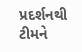પ્રદર્શનથી ટીમને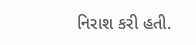નિરાશ કરી હતી.